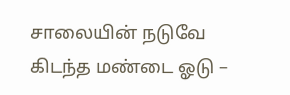சாலையின் நடுவே கிடந்த மண்டை ஓடு –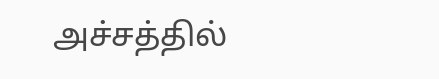அச்சத்தில்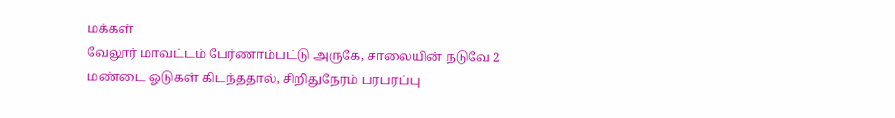மக்கள்
வேலூர் மாவட்டம் பேர்ணாம்பட்டு அருகே, சாலையின் நடுவே 2 மண்டை ஓடுகள் கிடந்ததால், சிறிதுநேரம் பரபரப்பு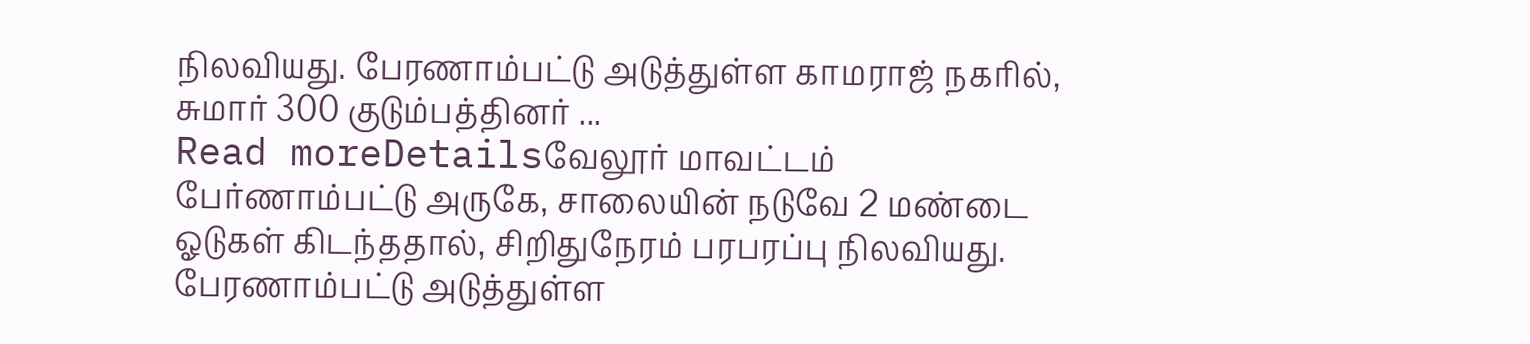நிலவியது. பேரணாம்பட்டு அடுத்துள்ள காமராஜ் நகரில், சுமார் 300 குடும்பத்தினர் ...
Read moreDetailsவேலூர் மாவட்டம் பேர்ணாம்பட்டு அருகே, சாலையின் நடுவே 2 மண்டை ஓடுகள் கிடந்ததால், சிறிதுநேரம் பரபரப்பு நிலவியது. பேரணாம்பட்டு அடுத்துள்ள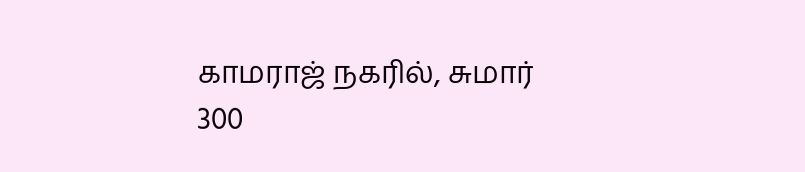காமராஜ் நகரில், சுமார் 300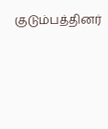குடும்பத்தினர்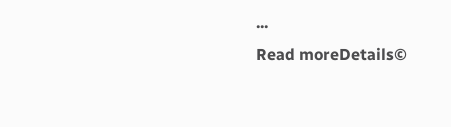...
Read moreDetails©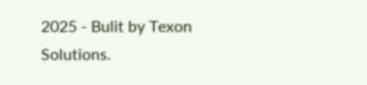2025 - Bulit by Texon Solutions.